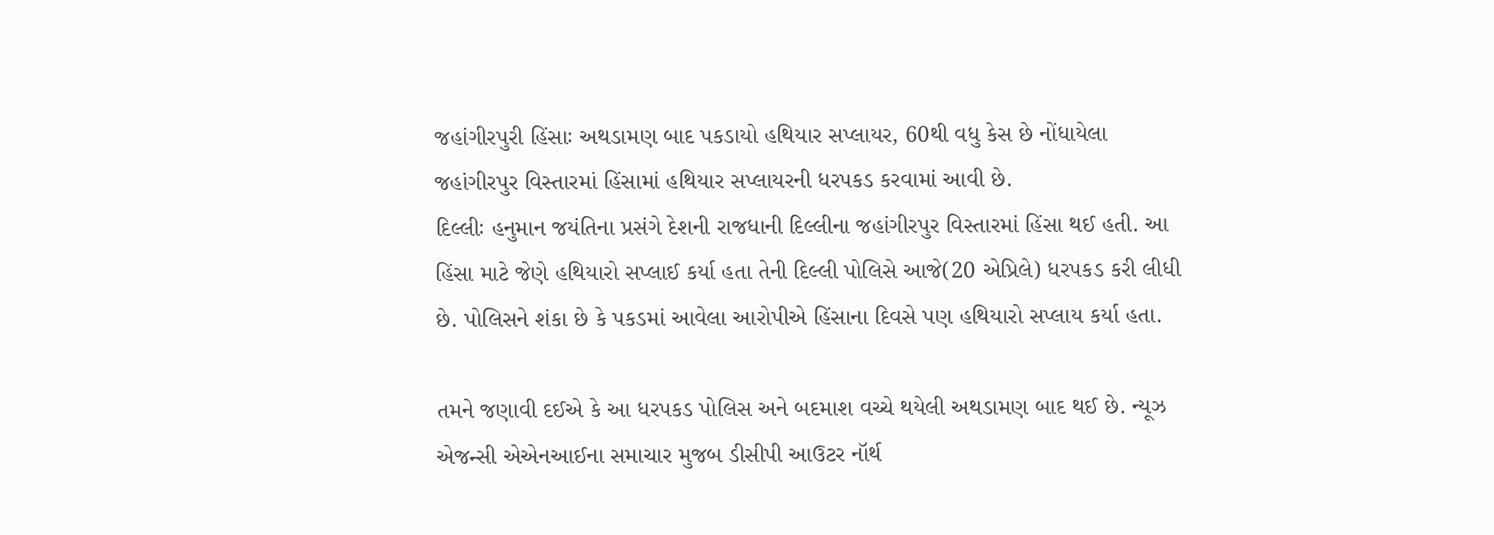જહાંગીરપુરી હિંસાઃ અથડામણ બાદ પકડાયો હથિયાર સપ્લાયર, 60થી વધુ કેસ છે નોંધાયેલા
જહાંગીરપુર વિસ્તારમાં હિંસામાં હથિયાર સપ્લાયરની ધરપકડ કરવામાં આવી છે.
દિલ્લીઃ હનુમાન જયંતિના પ્રસંગે દેશની રાજધાની દિલ્લીના જહાંગીરપુર વિસ્તારમાં હિંસા થઈ હતી. આ હિંસા માટે જેણે હથિયારો સપ્લાઈ કર્યા હતા તેની દિલ્લી પોલિસે આજે(20 એપ્રિલે) ધરપકડ કરી લીધી છે. પોલિસને શંકા છે કે પકડમાં આવેલા આરોપીએ હિંસાના દિવસે પણ હથિયારો સપ્લાય કર્યા હતા.

તમને જણાવી દઈએ કે આ ધરપકડ પોલિસ અને બદમાશ વચ્ચે થયેલી અથડામણ બાદ થઈ છે. ન્યૂઝ એજન્સી એએનઆઈના સમાચાર મુજબ ડીસીપી આઉટર નૉર્થ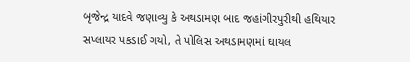બૃજેન્દ્ર યાદવે જણાવ્યુ કે અથડામણ બાદ જહાંગીરપુરીથી હથિયાર સપ્લાયર પકડાઈ ગયો, તે પોલિસ અથડામણમાં ઘાયલ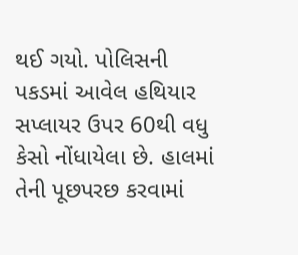થઈ ગયો. પોલિસની પકડમાં આવેલ હથિયાર સપ્લાયર ઉપર 60થી વધુ કેસો નોંધાયેલા છે. હાલમાં તેની પૂછપરછ કરવામાં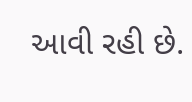આવી રહી છે.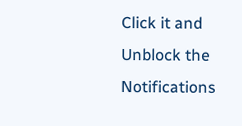Click it and Unblock the Notifications